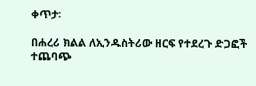ቀጥታ፡

በሐረሪ ክልል ለኢንዱስትሪው ዘርፍ የተደረጉ ድጋፎች ተጨባጭ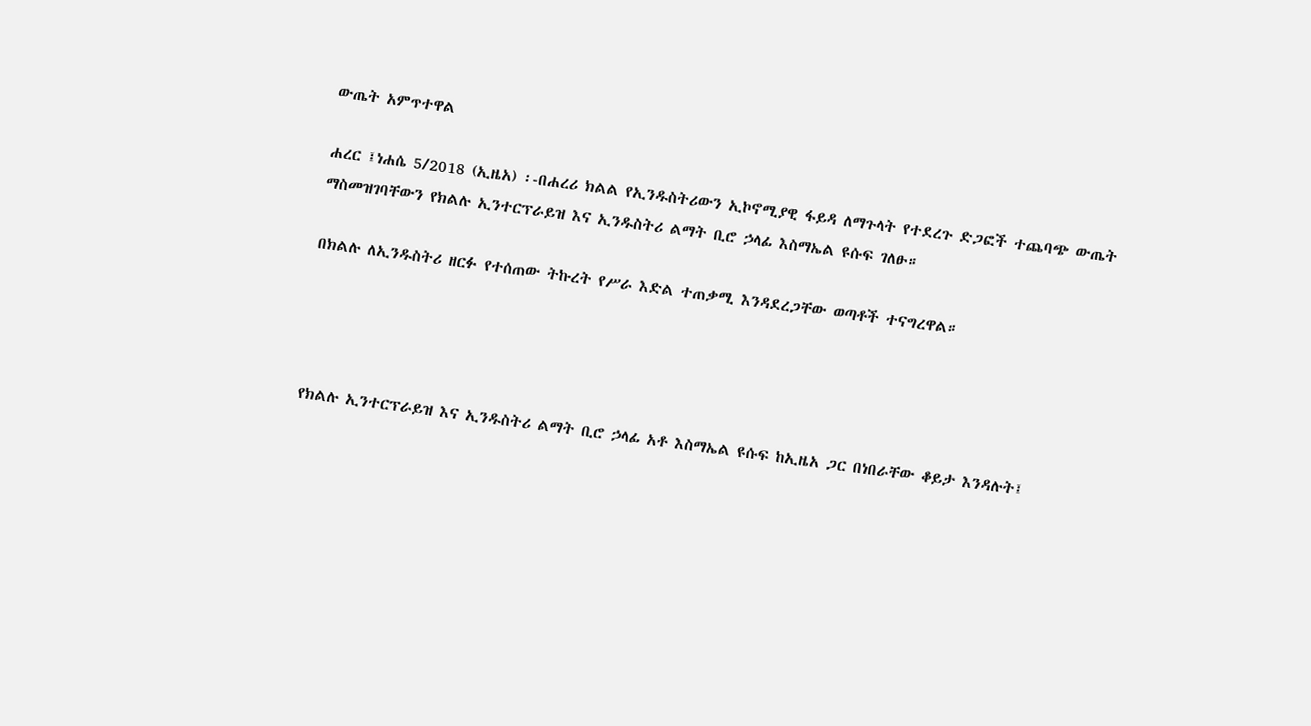ውጤት አምጥተዋል

ሐረር ፤ነሐሴ 5/2018 (ኢዜአ) ፡-በሐረሪ ክልል የኢንዱስትሪውን ኢኮኖሚያዊ ፋይዳ ለማጉላት የተደረጉ ድጋፎች ተጨባጭ ውጤት ማስመዝገባቸውን የክልሉ ኢንተርፕራይዝ እና ኢንዱስትሪ ልማት ቢሮ ኃላፊ እስማኤል ዩሱፍ ገለፁ።

በክልሉ ለኢንዱስትሪ ዘርፉ የተሰጠው ትኩረት የሥራ እድል ተጠቃሚ እንዳደረጋቸው ወጣቶች ተናግረዋል።




የክልሉ ኢንተርፕራይዝ እና ኢንዱስትሪ ልማት ቢሮ ኃላፊ አቶ እስማኤል ዩሱፍ ከኢዜአ ጋር በነበራቸው ቆይታ እንዳሉት፤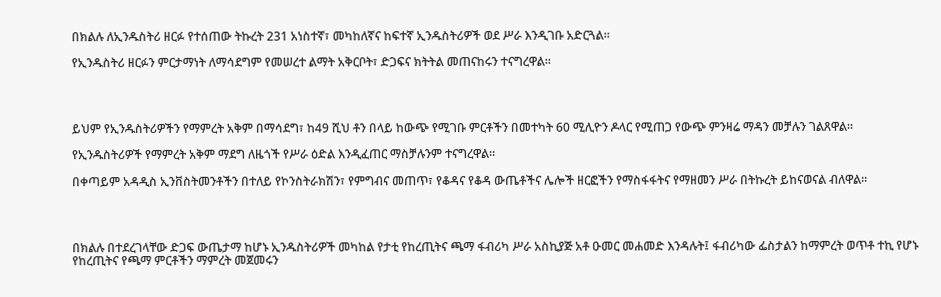በክልሉ ለኢንዱስትሪ ዘርፉ የተሰጠው ትኩረት 231 አነስተኛ፣ መካከለኛና ከፍተኛ ኢንዱስትሪዎች ወደ ሥራ እንዲገቡ አድርጓል።

የኢንዱስትሪ ዘርፉን ምርታማነት ለማሳደግም የመሠረተ ልማት አቅርቦት፣ ድጋፍና ክትትል መጠናከሩን ተናግረዋል።




ይህም የኢንዱስትሪዎችን የማምረት አቅም በማሳደግ፣ ከ49 ሺህ ቶን በላይ ከውጭ የሚገቡ ምርቶችን በመተካት 60 ሚሊዮን ዶላር የሚጠጋ የውጭ ምንዛሬ ማዳን መቻሉን ገልጸዋል።

የኢንዱስትሪዎች የማምረት አቅም ማደግ ለዜጎች የሥራ ዕድል እንዲፈጠር ማስቻሉንም ተናግረዋል።

በቀጣይም አዳዲስ ኢንቨስትመንቶችን በተለይ የኮንስትራክሽን፣ የምግብና መጠጥ፣ የቆዳና የቆዳ ውጤቶችና ሌሎች ዘርፎችን የማስፋፋትና የማዘመን ሥራ በትኩረት ይከናወናል ብለዋል።




በክልሉ በተደረገላቸው ድጋፍ ውጤታማ ከሆኑ ኢንዱስትሪዎች መካከል የታቲ የከረጢትና ጫማ ፋብሪካ ሥራ አስኪያጅ አቶ ዑመር መሐመድ እንዳሉት፤ ፋብሪካው ፌስታልን ከማምረት ወጥቶ ተኪ የሆኑ የከረጢትና የጫማ ምርቶችን ማምረት መጀመሩን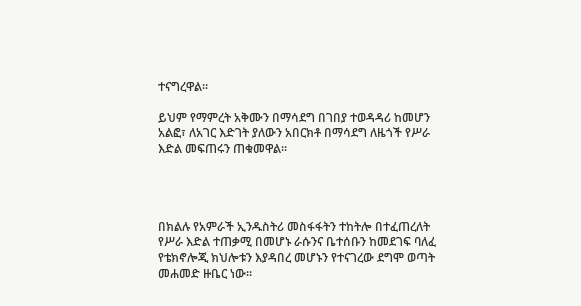ተናግረዋል።

ይህም የማምረት አቅሙን በማሳደግ በገበያ ተወዳዳሪ ከመሆን አልፎ፣ ለአገር እድገት ያለውን አበርክቶ በማሳደግ ለዜጎች የሥራ እድል መፍጠሩን ጠቁመዋል።




በክልሉ የአምራች ኢንዱስትሪ መስፋፋትን ተከትሎ በተፈጠረለት የሥራ እድል ተጠቃሚ በመሆኑ ራሱንና ቤተሰቡን ከመደገፍ ባለፈ የቴክኖሎጂ ክህሎቱን እያዳበረ መሆኑን የተናገረው ደግሞ ወጣት መሐመድ ዙቤር ነው።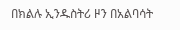በክልሉ ኢንዱስትሪ ዞን በአልባሳት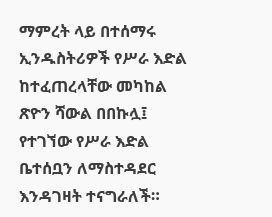ማምረት ላይ በተሰማሩ ኢንዱስትሪዎች የሥራ እድል ከተፈጠረላቸው መካከል ጽዮን ሻውል በበኩሏ፤ የተገኘው የሥራ እድል ቤተሰቧን ለማስተዳደር እንዳገዛት ተናግራለች።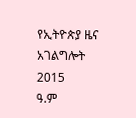የኢትዮጵያ ዜና አገልግሎት
2015
ዓ.ም